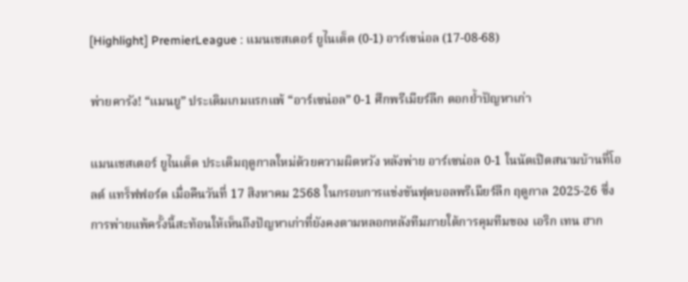[Highlight] PremierLeague : แมนเชสเตอร์ ยูไนเต็ด (0-1) อาร์เซน่อล (17-08-68)

พ่ายคารัง! “แมนยู” ประเดิมเกมแรกแพ้ “อาร์เซน่อล” 0-1 ศึกพรีเมียร์ลีก ตอกย้ำปัญหาเก่า

แมนเชสเตอร์ ยูไนเต็ด ประเดิมฤดูกาลใหม่ด้วยความผิดหวัง หลังพ่าย อาร์เซน่อล 0-1 ในนัดเปิดสนามบ้านที่โอลด์ แทร็ฟฟอร์ด เมื่อคืนวันที่ 17 สิงหาคม 2568 ในกรอบการแข่งขันฟุตบอลพรีเมียร์ลีก ฤดูกาล 2025-26 ซึ่งการพ่ายแพ้ครั้งนี้สะท้อนให้เห็นถึงปัญหาเก่าที่ยังคงตามหลอกหลังทีมภายใต้การคุมทีมของ เอริก เทน ฮาก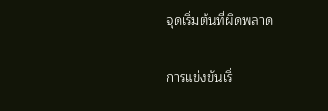จุดเริ่มต้นที่ผิดพลาด

การแข่งขันเริ่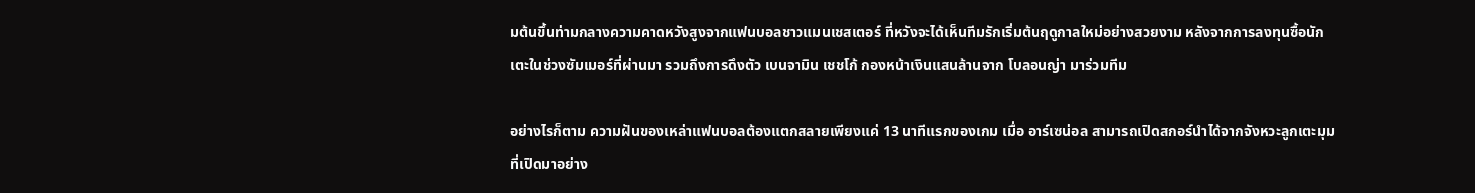มต้นขึ้นท่ามกลางความคาดหวังสูงจากแฟนบอลชาวแมนเชสเตอร์ ที่หวังจะได้เห็นทีมรักเริ่มต้นฤดูกาลใหม่อย่างสวยงาม หลังจากการลงทุนซื้อนักเตะในช่วงซัมเมอร์ที่ผ่านมา รวมถึงการดึงตัว เบนจามิน เชชโก้ กองหน้าเงินแสนล้านจาก โบลอนญ่า มาร่วมทีม

อย่างไรก็ตาม ความฝันของเหล่าแฟนบอลต้องแตกสลายเพียงแค่ 13 นาทีแรกของเกม เมื่อ อาร์เซน่อล สามารถเปิดสกอร์นำได้จากจังหวะลูกเตะมุมที่เปิดมาอย่าง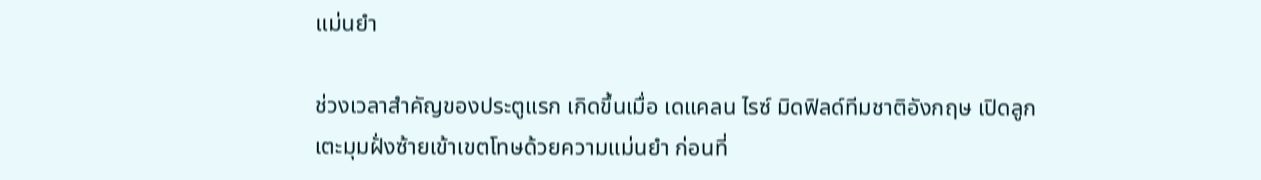แม่นยำ

ช่วงเวลาสำคัญของประตูแรก เกิดขึ้นเมื่อ เดแคลน ไรซ์ มิดฟิลด์ทีมชาติอังกฤษ เปิดลูกเตะมุมฝั่งซ้ายเข้าเขตโทษด้วยความแม่นยำ ก่อนที่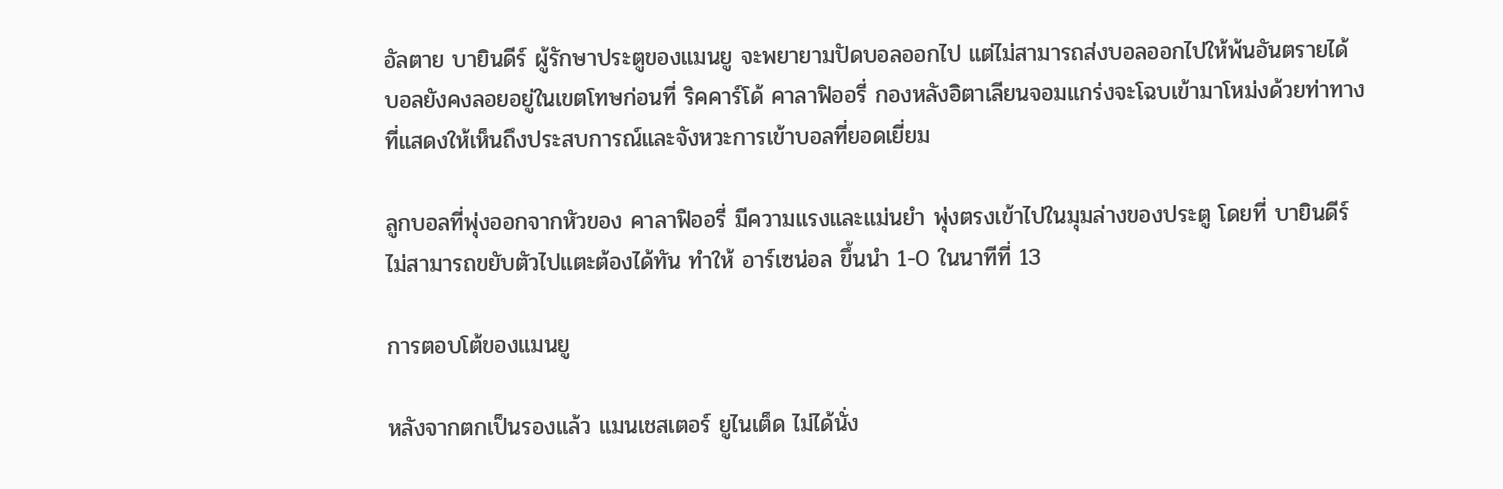อัลตาย บายินดีร์ ผู้รักษาประตูของแมนยู จะพยายามปัดบอลออกไป แต่ไม่สามารถส่งบอลออกไปให้พ้นอันตรายได้ บอลยังคงลอยอยู่ในเขตโทษก่อนที่ ริคคาร์โด้ คาลาฟิออรี่ กองหลังอิตาเลียนจอมแกร่งจะโฉบเข้ามาโหม่งด้วยท่าทางที่แสดงให้เห็นถึงประสบการณ์และจังหวะการเข้าบอลที่ยอดเยี่ยม

ลูกบอลที่พุ่งออกจากหัวของ คาลาฟิออรี่ มีความแรงและแม่นยำ พุ่งตรงเข้าไปในมุมล่างของประตู โดยที่ บายินดีร์ ไม่สามารถขยับตัวไปแตะต้องได้ทัน ทำให้ อาร์เซน่อล ขึ้นนำ 1-0 ในนาทีที่ 13

การตอบโต้ของแมนยู

หลังจากตกเป็นรองแล้ว แมนเชสเตอร์ ยูไนเต็ด ไม่ได้นั่ง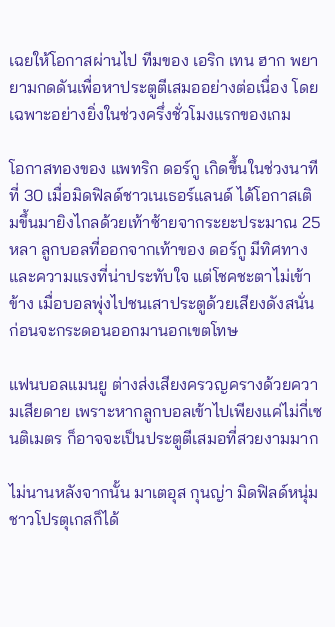เฉยให้โอกาสผ่านไป ทีมของ เอริก เทน ฮาก พยายามกดดันเพื่อหาประตูตีเสมออย่างต่อเนื่อง โดยเฉพาะอย่างยิ่งในช่วงครึ่งชั่วโมงแรกของเกม

โอกาสทองของ แพทริก ดอร์กู เกิดขึ้นในช่วงนาทีที่ 30 เมื่อมิดฟิลด์ชาวเนเธอร์แลนด์ ได้โอกาสเติมขึ้นมายิงไกลด้วยเท้าซ้ายจากระยะประมาณ 25 หลา ลูกบอลที่ออกจากเท้าของ ดอร์กู มีทิศทางและความแรงที่น่าประทับใจ แต่โชคชะตาไม่เข้าข้าง เมื่อบอลพุ่งไปชนเสาประตูด้วยเสียงดังสนั่น ก่อนจะกระดอนออกมานอกเขตโทษ

แฟนบอลแมนยู ต่างส่งเสียงครวญครางด้วยความเสียดาย เพราะหากลูกบอลเข้าไปเพียงแค่ไม่กี่เซนติเมตร ก็อาจจะเป็นประตูตีเสมอที่สวยงามมาก

ไม่นานหลังจากนั้น มาเตอุส กุนญ่า มิดฟิลด์หนุ่มชาวโปรตุเกสก็ได้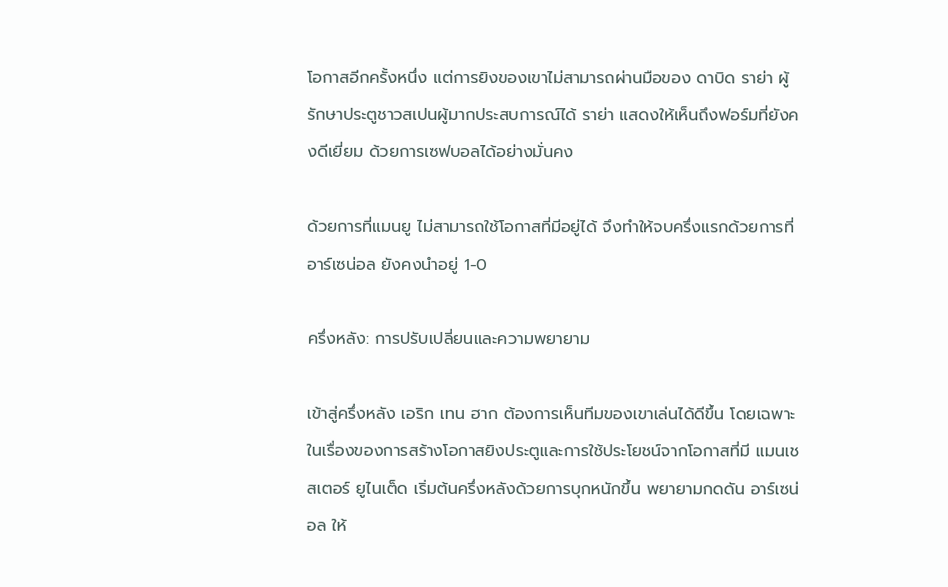โอกาสอีกครั้งหนึ่ง แต่การยิงของเขาไม่สามารถผ่านมือของ ดาบิด ราย่า ผู้รักษาประตูชาวสเปนผู้มากประสบการณ์ได้ ราย่า แสดงให้เห็นถึงฟอร์มที่ยังคงดีเยี่ยม ด้วยการเซฟบอลได้อย่างมั่นคง

ด้วยการที่แมนยู ไม่สามารถใช้โอกาสที่มีอยู่ได้ จึงทำให้จบครึ่งแรกด้วยการที่ อาร์เซน่อล ยังคงนำอยู่ 1-0

ครึ่งหลัง: การปรับเปลี่ยนและความพยายาม

เข้าสู่ครึ่งหลัง เอริก เทน ฮาก ต้องการเห็นทีมของเขาเล่นได้ดีขึ้น โดยเฉพาะในเรื่องของการสร้างโอกาสยิงประตูและการใช้ประโยชน์จากโอกาสที่มี แมนเชสเตอร์ ยูไนเต็ด เริ่มต้นครึ่งหลังด้วยการบุกหนักขึ้น พยายามกดดัน อาร์เซน่อล ให้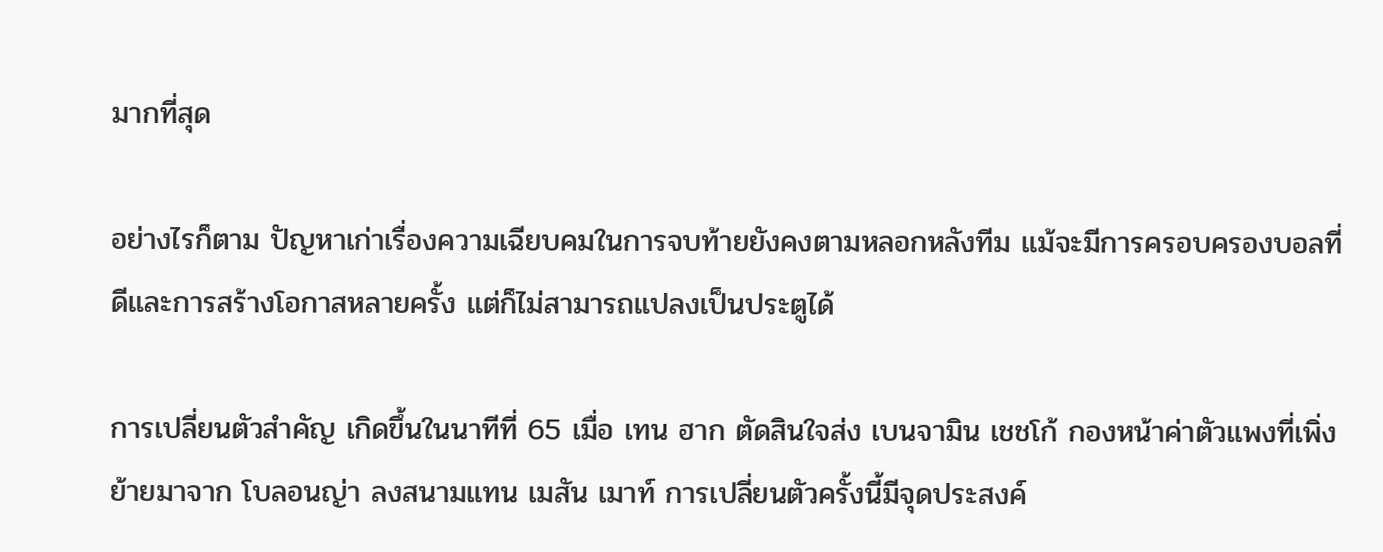มากที่สุด

อย่างไรก็ตาม ปัญหาเก่าเรื่องความเฉียบคมในการจบท้ายยังคงตามหลอกหลังทีม แม้จะมีการครอบครองบอลที่ดีและการสร้างโอกาสหลายครั้ง แต่ก็ไม่สามารถแปลงเป็นประตูได้

การเปลี่ยนตัวสำคัญ เกิดขึ้นในนาทีที่ 65 เมื่อ เทน ฮาก ตัดสินใจส่ง เบนจามิน เชชโก้ กองหน้าค่าตัวแพงที่เพิ่งย้ายมาจาก โบลอนญ่า ลงสนามแทน เมสัน เมาท์ การเปลี่ยนตัวครั้งนี้มีจุดประสงค์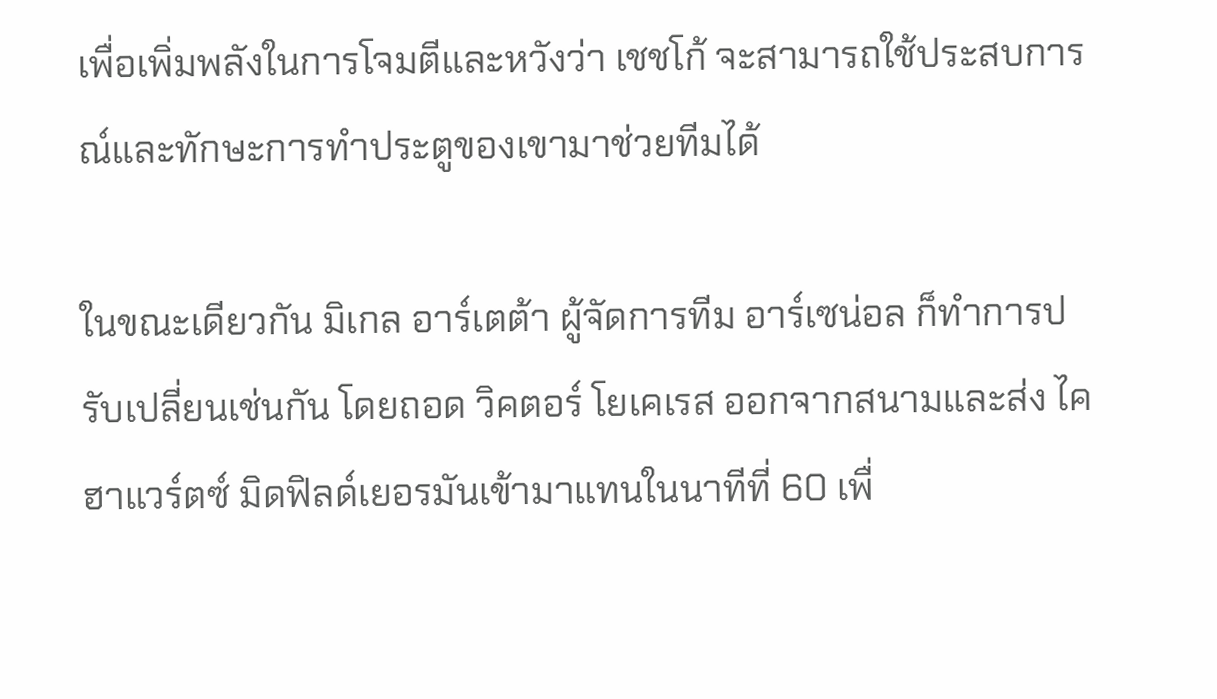เพื่อเพิ่มพลังในการโจมตีและหวังว่า เชชโก้ จะสามารถใช้ประสบการณ์และทักษะการทำประตูของเขามาช่วยทีมได้

ในขณะเดียวกัน มิเกล อาร์เตต้า ผู้จัดการทีม อาร์เซน่อล ก็ทำการปรับเปลี่ยนเช่นกัน โดยถอด วิคตอร์ โยเคเรส ออกจากสนามและส่ง ไค ฮาแวร์ตซ์ มิดฟิลด์เยอรมันเข้ามาแทนในนาทีที่ 60 เพื่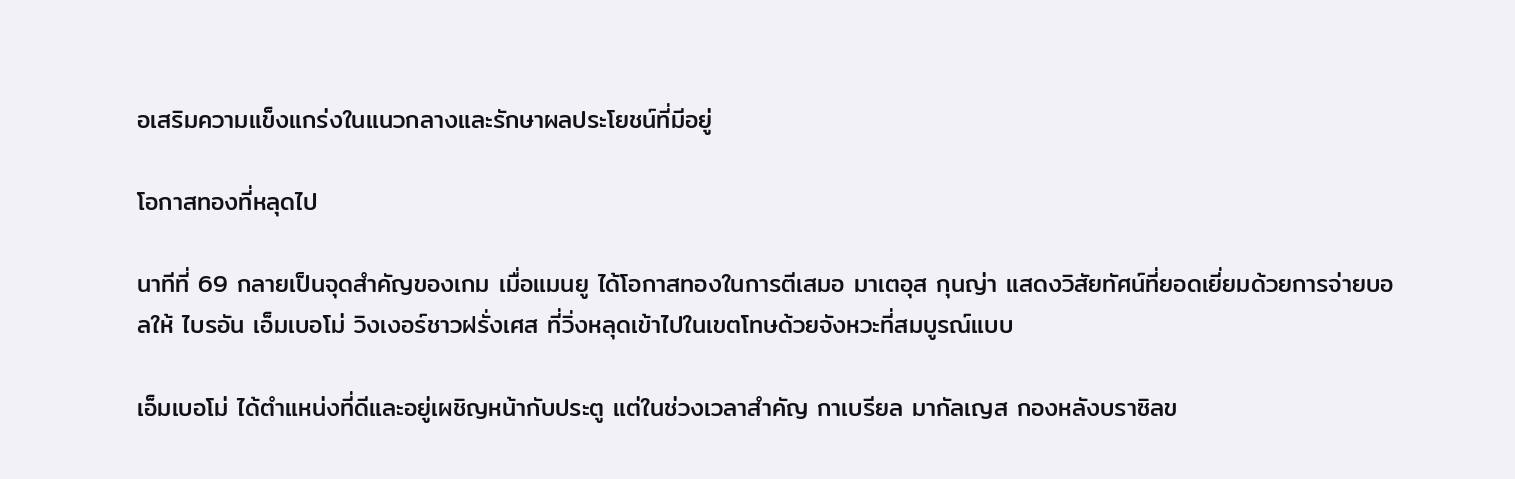อเสริมความแข็งแกร่งในแนวกลางและรักษาผลประโยชน์ที่มีอยู่

โอกาสทองที่หลุดไป

นาทีที่ 69 กลายเป็นจุดสำคัญของเกม เมื่อแมนยู ได้โอกาสทองในการตีเสมอ มาเตอุส กุนญ่า แสดงวิสัยทัศน์ที่ยอดเยี่ยมด้วยการจ่ายบอลให้ ไบรอัน เอ็มเบอโม่ วิงเงอร์ชาวฝรั่งเศส ที่วิ่งหลุดเข้าไปในเขตโทษด้วยจังหวะที่สมบูรณ์แบบ

เอ็มเบอโม่ ได้ตำแหน่งที่ดีและอยู่เผชิญหน้ากับประตู แต่ในช่วงเวลาสำคัญ กาเบรียล มากัลเญส กองหลังบราซิลข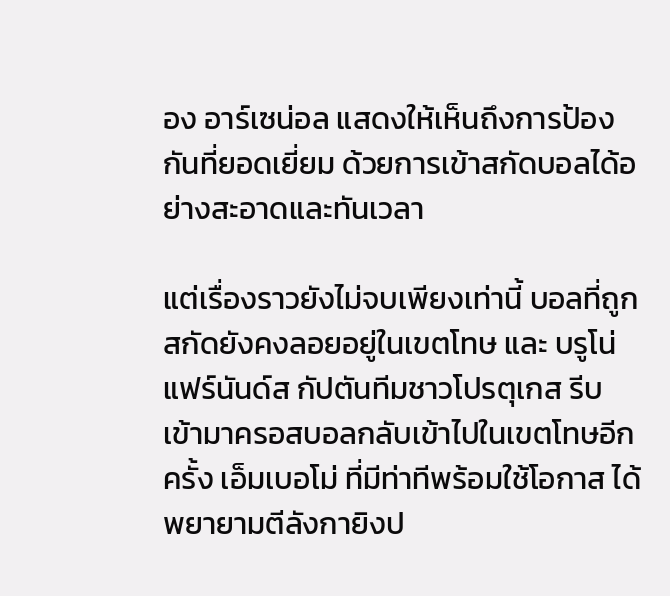อง อาร์เซน่อล แสดงให้เห็นถึงการป้องกันที่ยอดเยี่ยม ด้วยการเข้าสกัดบอลได้อย่างสะอาดและทันเวลา

แต่เรื่องราวยังไม่จบเพียงเท่านี้ บอลที่ถูกสกัดยังคงลอยอยู่ในเขตโทษ และ บรูโน่ แฟร์นันด์ส กัปตันทีมชาวโปรตุเกส รีบเข้ามาครอสบอลกลับเข้าไปในเขตโทษอีกครั้ง เอ็มเบอโม่ ที่มีท่าทีพร้อมใช้โอกาส ได้พยายามตีลังกายิงป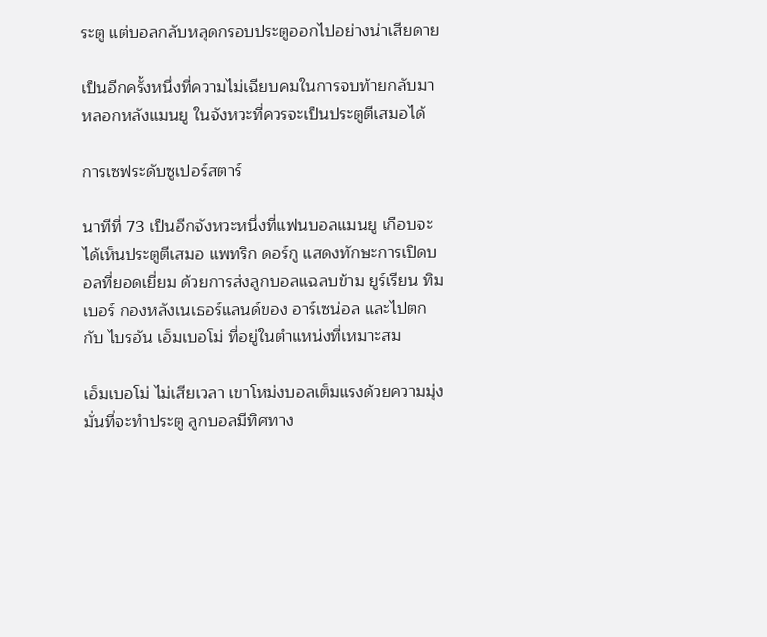ระตู แต่บอลกลับหลุดกรอบประตูออกไปอย่างน่าเสียดาย

เป็นอีกครั้งหนึ่งที่ความไม่เฉียบคมในการจบท้ายกลับมาหลอกหลังแมนยู ในจังหวะที่ควรจะเป็นประตูตีเสมอได้

การเซฟระดับซูเปอร์สตาร์

นาทีที่ 73 เป็นอีกจังหวะหนึ่งที่แฟนบอลแมนยู เกือบจะได้เห็นประตูตีเสมอ แพทริก ดอร์กู แสดงทักษะการเปิดบอลที่ยอดเยี่ยม ด้วยการส่งลูกบอลแฉลบข้าม ยูร์เรียน ทิมเบอร์ กองหลังเนเธอร์แลนด์ของ อาร์เซน่อล และไปตกกับ ไบรอัน เอ็มเบอโม่ ที่อยู่ในตำแหน่งที่เหมาะสม

เอ็มเบอโม่ ไม่เสียเวลา เขาโหม่งบอลเต็มแรงด้วยความมุ่งมั่นที่จะทำประตู ลูกบอลมีทิศทาง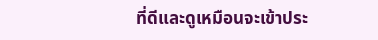ที่ดีและดูเหมือนจะเข้าประ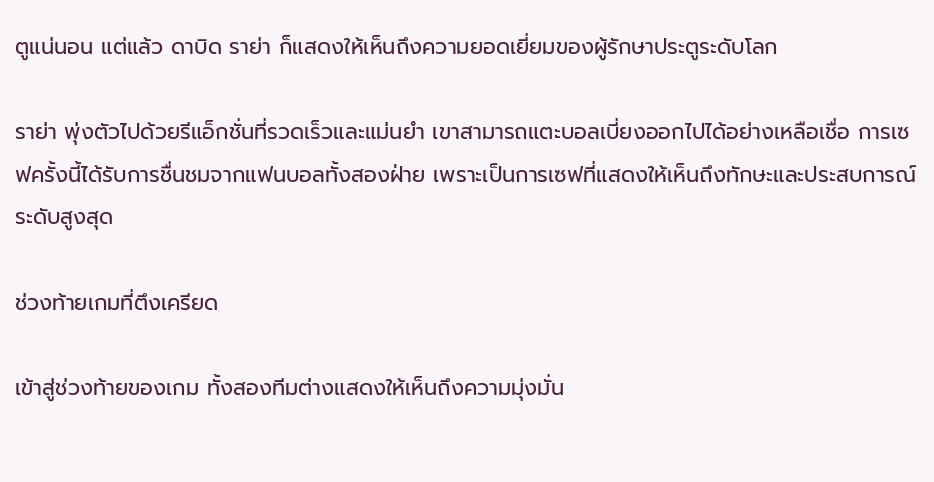ตูแน่นอน แต่แล้ว ดาบิด ราย่า ก็แสดงให้เห็นถึงความยอดเยี่ยมของผู้รักษาประตูระดับโลก

ราย่า พุ่งตัวไปด้วยรีแอ็กชั่นที่รวดเร็วและแม่นยำ เขาสามารถแตะบอลเบี่ยงออกไปได้อย่างเหลือเชื่อ การเซฟครั้งนี้ได้รับการชื่นชมจากแฟนบอลทั้งสองฝ่าย เพราะเป็นการเซฟที่แสดงให้เห็นถึงทักษะและประสบการณ์ระดับสูงสุด

ช่วงท้ายเกมที่ตึงเครียด

เข้าสู่ช่วงท้ายของเกม ทั้งสองทีมต่างแสดงให้เห็นถึงความมุ่งมั่น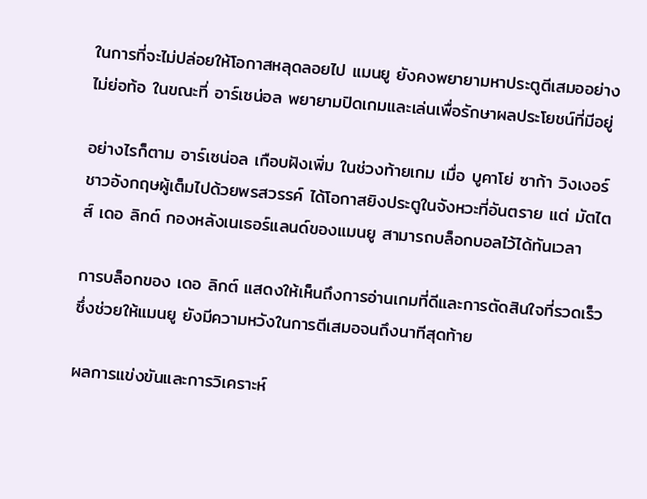ในการที่จะไม่ปล่อยให้โอกาสหลุดลอยไป แมนยู ยังคงพยายามหาประตูตีเสมออย่างไม่ย่อท้อ ในขณะที่ อาร์เซน่อล พยายามปิดเกมและเล่นเพื่อรักษาผลประโยชน์ที่มีอยู่

อย่างไรก็ตาม อาร์เซน่อล เกือบฝังเพิ่ม ในช่วงท้ายเกม เมื่อ บูคาโย่ ซาก้า วิงเงอร์ชาวอังกฤษผู้เต็มไปด้วยพรสวรรค์ ได้โอกาสยิงประตูในจังหวะที่อันตราย แต่ มัตไตส์ เดอ ลิกต์ กองหลังเนเธอร์แลนด์ของแมนยู สามารถบล็อกบอลไว้ได้ทันเวลา

การบล็อกของ เดอ ลิกต์ แสดงให้เห็นถึงการอ่านเกมที่ดีและการตัดสินใจที่รวดเร็ว ซึ่งช่วยให้แมนยู ยังมีความหวังในการตีเสมอจนถึงนาทีสุดท้าย

ผลการแข่งขันและการวิเคราะห์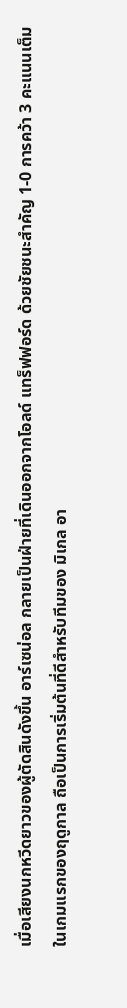เมื่อเสียงนกหวีดยาวของผู้ตัดสินดังขึ้น อาร์เซน่อล กลายเป็นฝ่ายที่เดินออกจากโอลด์ แทร็ฟฟอร์ด ด้วยชัยชนะสำคัญ 1-0 การคว้า 3 คะแนนเต็มในเกมแรกของฤดูกาล ถือเป็นการเริ่มต้นที่ดีสำหรับทีมของ มิเกล อา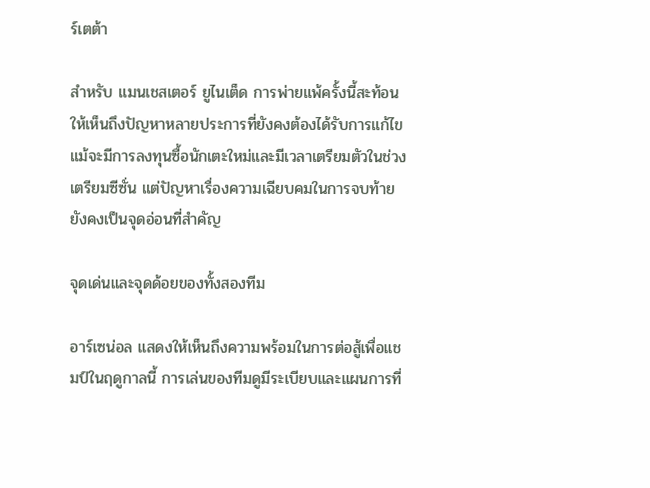ร์เตต้า

สำหรับ แมนเชสเตอร์ ยูไนเต็ด การพ่ายแพ้ครั้งนี้สะท้อนให้เห็นถึงปัญหาหลายประการที่ยังคงต้องได้รับการแก้ไข แม้จะมีการลงทุนซื้อนักเตะใหม่และมีเวลาเตรียมตัวในช่วงเตรียมซีซั่น แต่ปัญหาเรื่องความเฉียบคมในการจบท้ายยังคงเป็นจุดอ่อนที่สำคัญ

จุดเด่นและจุดด้อยของทั้งสองทีม

อาร์เซน่อล แสดงให้เห็นถึงความพร้อมในการต่อสู้เพื่อแชมป์ในฤดูกาลนี้ การเล่นของทีมดูมีระเบียบและแผนการที่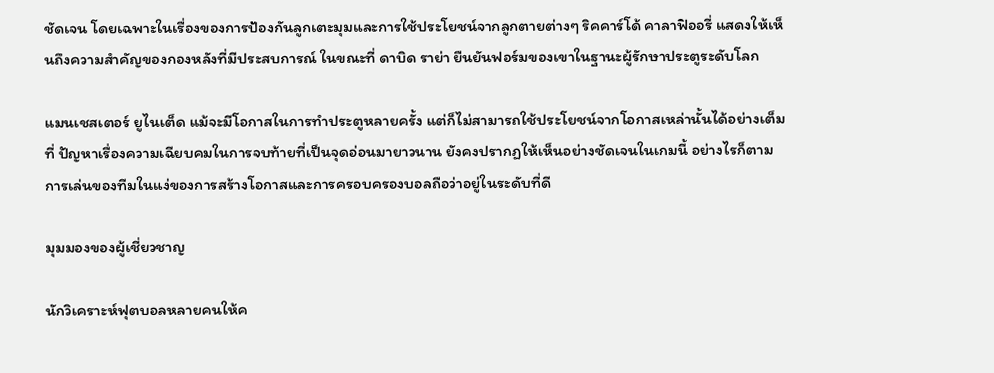ชัดเจน โดยเฉพาะในเรื่องของการป้องกันลูกเตะมุมและการใช้ประโยชน์จากลูกตายต่างๆ ริคคาร์โด้ คาลาฟิออรี่ แสดงให้เห็นถึงความสำคัญของกองหลังที่มีประสบการณ์ ในขณะที่ ดาบิด ราย่า ยืนยันฟอร์มของเขาในฐานะผู้รักษาประตูระดับโลก

แมนเชสเตอร์ ยูไนเต็ด แม้จะมีโอกาสในการทำประตูหลายครั้ง แต่ก็ไม่สามารถใช้ประโยชน์จากโอกาสเหล่านั้นได้อย่างเต็มที่ ปัญหาเรื่องความเฉียบคมในการจบท้ายที่เป็นจุดอ่อนมายาวนาน ยังคงปรากฏให้เห็นอย่างชัดเจนในเกมนี้ อย่างไรก็ตาม การเล่นของทีมในแง่ของการสร้างโอกาสและการครอบครองบอลถือว่าอยู่ในระดับที่ดี

มุมมองของผู้เชี่ยวชาญ

นักวิเคราะห์ฟุตบอลหลายคนให้ค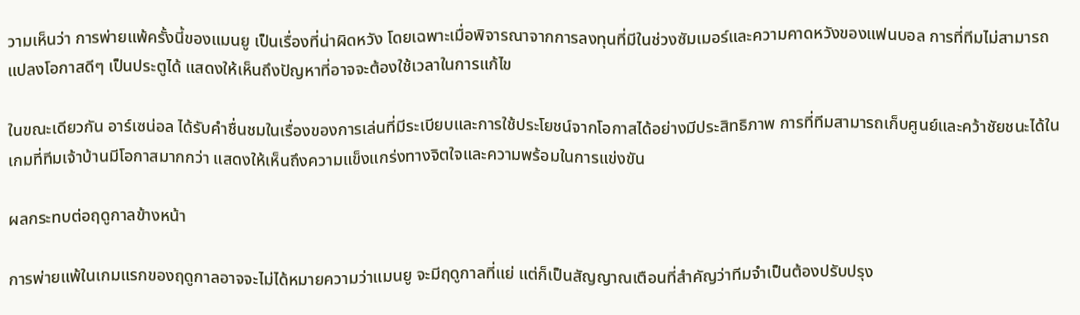วามเห็นว่า การพ่ายแพ้ครั้งนี้ของแมนยู เป็นเรื่องที่น่าผิดหวัง โดยเฉพาะเมื่อพิจารณาจากการลงทุนที่มีในช่วงซัมเมอร์และความคาดหวังของแฟนบอล การที่ทีมไม่สามารถแปลงโอกาสดีๆ เป็นประตูได้ แสดงให้เห็นถึงปัญหาที่อาจจะต้องใช้เวลาในการแก้ไข

ในขณะเดียวกัน อาร์เซน่อล ได้รับคำชื่นชมในเรื่องของการเล่นที่มีระเบียบและการใช้ประโยชน์จากโอกาสได้อย่างมีประสิทธิภาพ การที่ทีมสามารถเก็บศูนย์และคว้าชัยชนะได้ในเกมที่ทีมเจ้าบ้านมีโอกาสมากกว่า แสดงให้เห็นถึงความแข็งแกร่งทางจิตใจและความพร้อมในการแข่งขัน

ผลกระทบต่อฤดูกาลข้างหน้า

การพ่ายแพ้ในเกมแรกของฤดูกาลอาจจะไม่ได้หมายความว่าแมนยู จะมีฤดูกาลที่แย่ แต่ก็เป็นสัญญาณเตือนที่สำคัญว่าทีมจำเป็นต้องปรับปรุง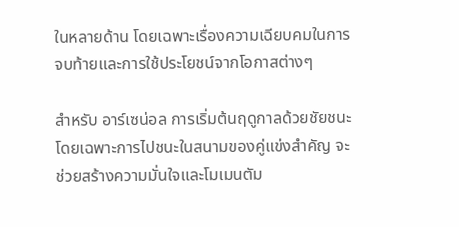ในหลายด้าน โดยเฉพาะเรื่องความเฉียบคมในการจบท้ายและการใช้ประโยชน์จากโอกาสต่างๆ

สำหรับ อาร์เซน่อล การเริ่มต้นฤดูกาลด้วยชัยชนะ โดยเฉพาะการไปชนะในสนามของคู่แข่งสำคัญ จะช่วยสร้างความมั่นใจและโมเมนตัม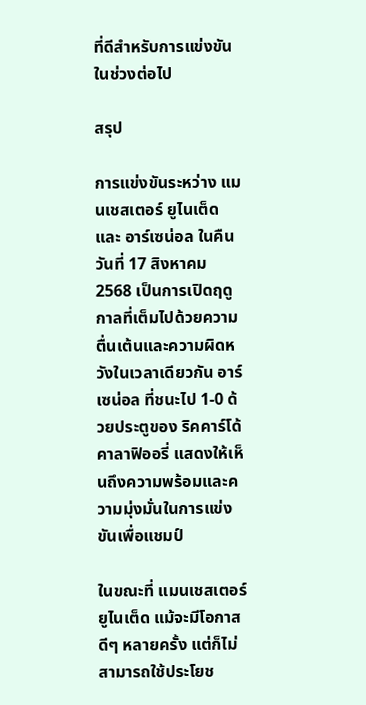ที่ดีสำหรับการแข่งขันในช่วงต่อไป

สรุป

การแข่งขันระหว่าง แมนเชสเตอร์ ยูไนเต็ด และ อาร์เซน่อล ในคืนวันที่ 17 สิงหาคม 2568 เป็นการเปิดฤดูกาลที่เต็มไปด้วยความตื่นเต้นและความผิดหวังในเวลาเดียวกัน อาร์เซน่อล ที่ชนะไป 1-0 ด้วยประตูของ ริคคาร์โด้ คาลาฟิออรี่ แสดงให้เห็นถึงความพร้อมและความมุ่งมั่นในการแข่งขันเพื่อแชมป์

ในขณะที่ แมนเชสเตอร์ ยูไนเต็ด แม้จะมีโอกาสดีๆ หลายครั้ง แต่ก็ไม่สามารถใช้ประโยช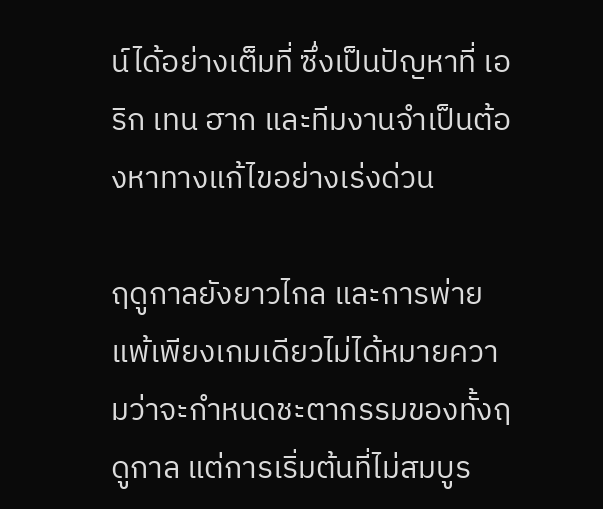น์ได้อย่างเต็มที่ ซึ่งเป็นปัญหาที่ เอริก เทน ฮาก และทีมงานจำเป็นต้องหาทางแก้ไขอย่างเร่งด่วน

ฤดูกาลยังยาวไกล และการพ่ายแพ้เพียงเกมเดียวไม่ได้หมายความว่าจะกำหนดชะตากรรมของทั้งฤดูกาล แต่การเริ่มต้นที่ไม่สมบูร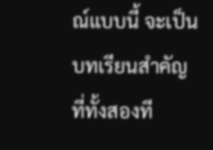ณ์แบบนี้ จะเป็นบทเรียนสำคัญที่ทั้งสองที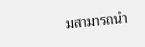มสามารถนำ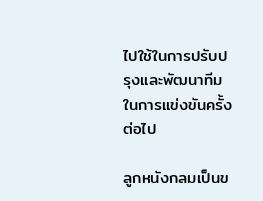ไปใช้ในการปรับปรุงและพัฒนาทีมในการแข่งขันครั้งต่อไป

ลูกหนังกลมเป็นข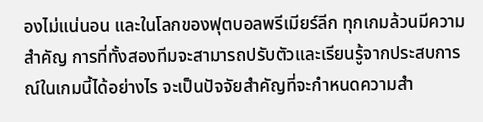องไม่แน่นอน และในโลกของฟุตบอลพรีเมียร์ลีก ทุกเกมล้วนมีความสำคัญ การที่ทั้งสองทีมจะสามารถปรับตัวและเรียนรู้จากประสบการณ์ในเกมนี้ได้อย่างไร จะเป็นปัจจัยสำคัญที่จะกำหนดความสำ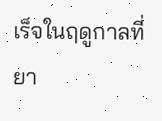เร็จในฤดูกาลที่ยา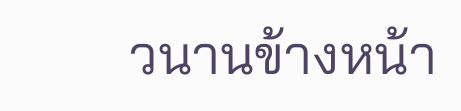วนานข้างหน้า